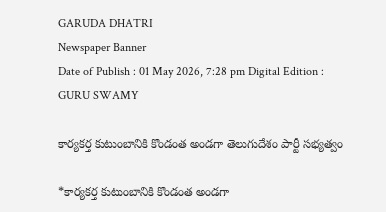GARUDA DHATRI
Newspaper Banner
Date of Publish : 01 May 2026, 7:28 pm Digital Edition : GURU SWAMY

కార్యకర్త కుటుంబానికి కొండంత అండగా తెలుగుదేశం పార్టీ సభ్యత్వం

*కార్యకర్త కుటుంబానికి కొండంత అండగా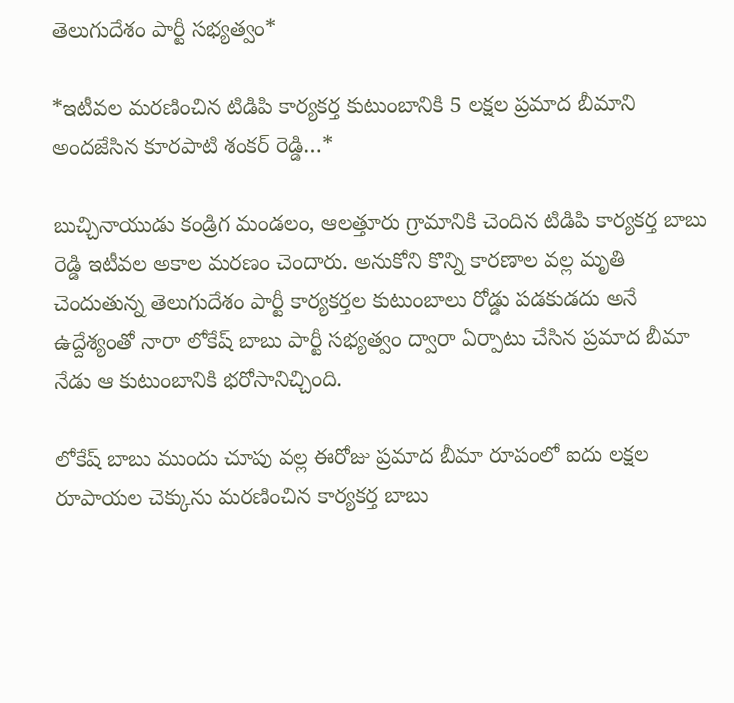తెలుగుదేశం పార్టీ సభ్యత్వం*

*ఇటీవల మరణించిన టిడిపి కార్యకర్త కుటుంబానికి 5 లక్షల ప్రమాద బీమాని అందజేసిన కూరపాటి శంకర్ రెడ్డి…*

బుచ్చినాయుడు కండ్రిగ మండలం, ఆలత్తూరు గ్రామానికి చెందిన టిడిపి కార్యకర్త బాబు రెడ్డి ఇటీవల అకాల మరణం చెందారు. అనుకోని కొన్ని కారణాల వల్ల మృతి చెందుతున్న తెలుగుదేశం పార్టీ కార్యకర్తల కుటుంబాలు రోడ్డు పడకుడదు అనే ఉద్దేశ్యంతో నారా లోకేష్ బాబు పార్టీ సభ్యత్వం ద్వారా ఏర్పాటు చేసిన ప్రమాద బీమా నేడు ఆ కుటుంబానికి భరోసానిచ్చింది.

లోకేష్ బాబు ముందు చూపు వల్ల ఈరోజు ప్రమాద బీమా రూపంలో ఐదు లక్షల రూపాయల చెక్కును మరణించిన కార్యకర్త బాబు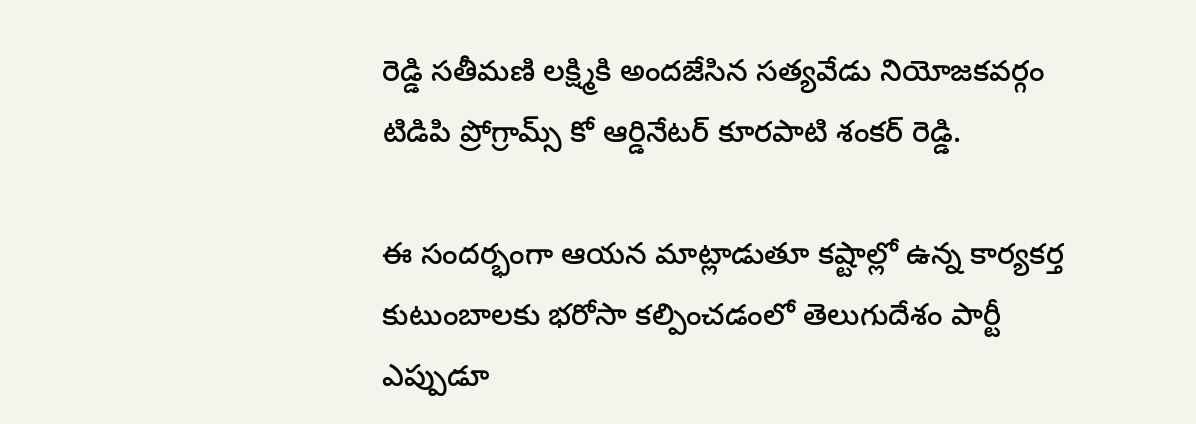రెడ్డి సతీమణి లక్ష్మికి అందజేసిన సత్యవేడు నియోజకవర్గం టిడిపి ప్రోగ్రామ్స్ కో ఆర్డినేటర్ కూరపాటి శంకర్ రెడ్డి.

ఈ సందర్భంగా ఆయన మాట్లాడుతూ కష్టాల్లో ఉన్న కార్యకర్త కుటుంబాలకు భరోసా కల్పించడంలో తెలుగుదేశం పార్టీ ఎప్పుడూ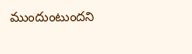ముందుంటుందని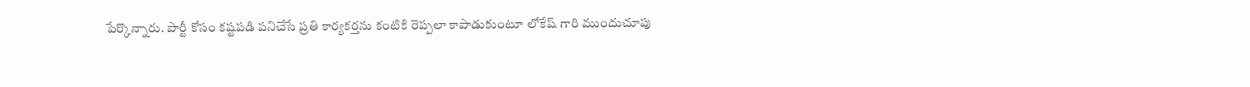పేర్కొన్నారు. పార్టీ కోసం కష్టపడి పనిచేసే ప్రతి కార్యకర్తను కంటికి రెప్పలా కాపాడుకుంటూ లోకేష్ గారి ముందుచూపు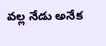వల్ల నేడు అనేక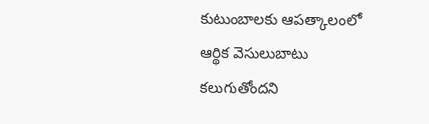కుటుంబాలకు ఆపత్కాలంలో ఆర్థిక వెసులుబాటు కలుగుతోందని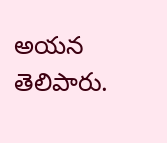అయన తెలిపారు.